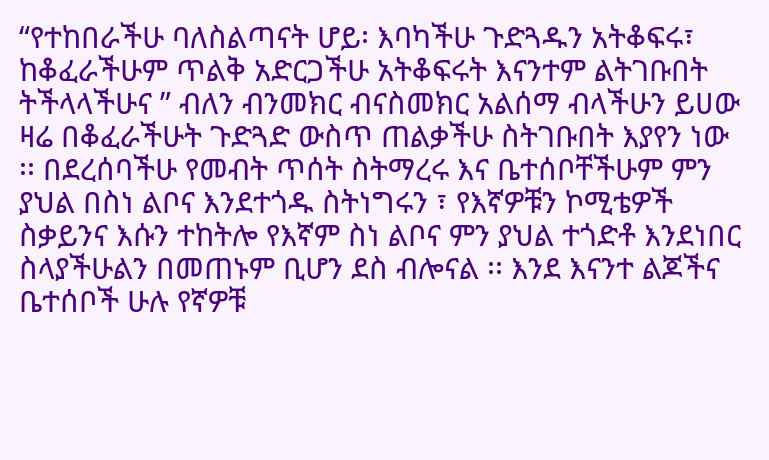“የተከበራችሁ ባለስልጣናት ሆይ፡ እባካችሁ ጉድጓዱን አትቆፍሩ፣ ከቆፈራችሁም ጥልቅ አድርጋችሁ አትቆፍሩት እናንተም ልትገቡበት ትችላላችሁና ” ብለን ብንመክር ብናስመክር አልሰማ ብላችሁን ይሀው ዛሬ በቆፈራችሁት ጉድጓድ ውስጥ ጠልቃችሁ ስትገቡበት እያየን ነው ፡፡ በደረሰባችሁ የመብት ጥሰት ስትማረሩ እና ቤተሰቦቸችሁም ምን ያህል በስነ ልቦና እንደተጎዱ ስትነግሩን ፣ የእኛዎቹን ኮሚቴዎች ስቃይንና እሱን ተከትሎ የእኛም ስነ ልቦና ምን ያህል ተጎድቶ እንደነበር ስላያችሁልን በመጠኑም ቢሆን ደስ ብሎናል ፡፡ እንደ እናንተ ልጆችና ቤተሰቦች ሁሉ የኛዎቹ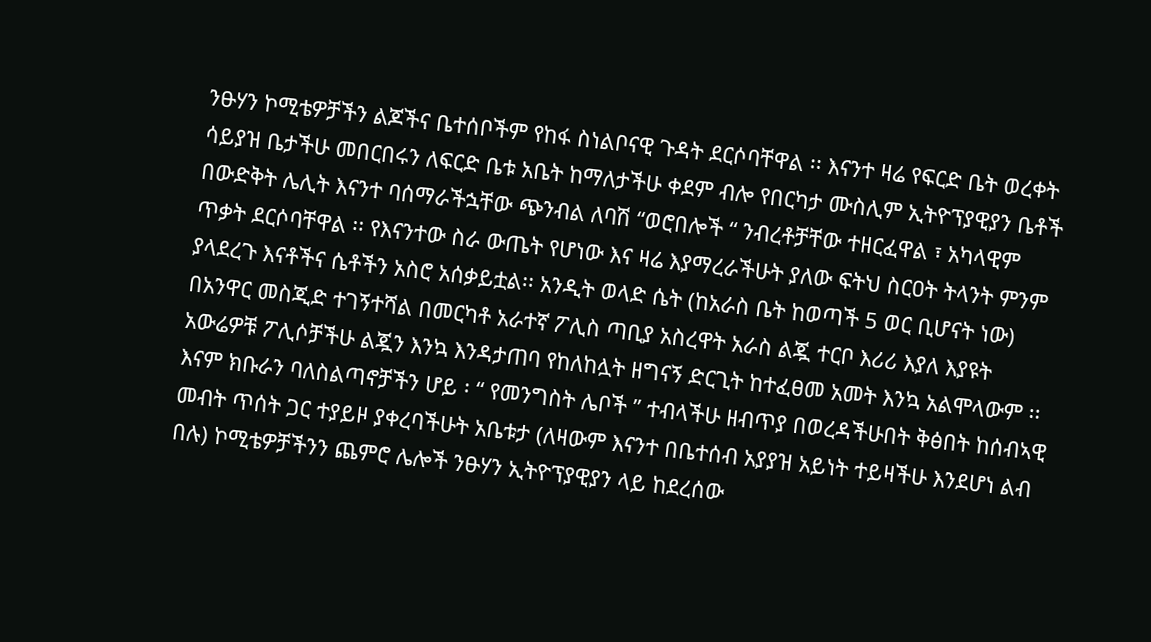ንፁሃን ኮሚቴዎቻችን ልጆችና ቤተሰቦችም የከፋ ስነልቦናዊ ጉዳት ደርሶባቸዋል ፡፡ እናንተ ዛሬ የፍርድ ቤት ወረቀት ሳይያዝ ቤታችሁ መበርበሩን ለፍርድ ቤቱ አቤት ከማለታችሁ ቀደም ብሎ የበርካታ ሙስሊም ኢትዮፕያዊያን ቤቶች በውድቅት ሌሊት እናንተ ባሰማራችኋቸው ጭንብል ለባሽ “ወሮበሎች “ ንብረቶቻቸው ተዘርፈዋል ፣ አካላዊም ጥቃት ደርሶባቸዋል ፡፡ የእናንተው ስራ ውጤት የሆነው እና ዛሬ እያማረራችሁት ያለው ፍትህ ስርዐት ትላንት ምንም ያላደረጉ እናቶችና ሴቶችን አስሮ አሰቃይቷል፡፡ አንዲት ወላድ ሴት (ከአራስ ቤት ከወጣች 5 ወር ቢሆናት ነው) በአንዋር መስጂድ ተገኝተሻል በመርካቶ አራተኛ ፖሊስ ጣቢያ አስረዋት አራስ ልጇ ተርቦ እሪሪ እያለ እያዩት አውሬዎቹ ፖሊሶቻችሁ ልጇን እንኳ እንዳታጠባ የከለከሏት ዘግናኝ ድርጊት ከተፈፀመ አመት እንኳ አልሞላውም ፡፡ እናም ክቡራን ባለስልጣኖቻችን ሆይ ፡ “ የመንግስት ሌቦች ” ተብላችሁ ዘብጥያ በወረዳችሁበት ቅፅበት ከሰብኣዊ መብት ጥሰት ጋር ተያይዞ ያቀረባችሁት አቤቱታ (ለዛውም እናንተ በቤተሰብ አያያዝ አይነት ተይዛችሁ እንደሆነ ልብ በሉ) ኮሚቴዎቻችንን ጨምሮ ሌሎች ንፁሃን ኢትዮፕያዊያን ላይ ከደረሰው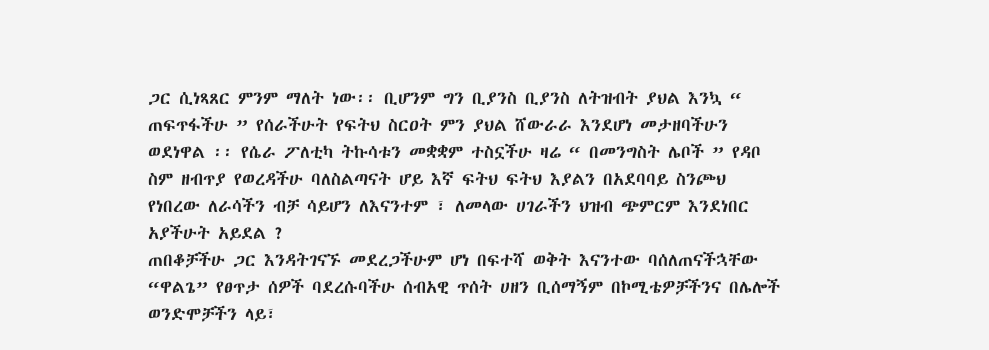ጋር ሲነጻጸር ምንም ማለት ነው፡፡ ቢሆንም ግን ቢያንስ ቢያንስ ለትዝብት ያህል እንኳ “ ጠፍጥፋችሁ ” የሰራችሁት የፍትህ ስርዐት ምን ያህል ሸውራራ እንደሆነ መታዘባችሁን ወደነዋል ፡፡ የሴራ ፖለቲካ ትኩሳቱን መቋቋም ተስኗችሁ ዛሬ “ በመንግስት ሌቦች ” የዳቦ ስም ዘብጥያ የወረዳችሁ ባለስልጣናት ሆይ እኛ ፍትህ ፍትህ እያልን በአደባባይ ስንጮህ የነበረው ለራሳችን ብቻ ሳይሆን ለእናንተም ፣ ለመላው ሀገራችን ህዝብ ጭምርም እንደነበር አያችሁት አይደል ?
ጠበቆቻችሁ ጋር እንዳትገናኙ መደረጋችሁም ሆነ በፍተሻ ወቅት እናንተው ባሰለጠናችኋቸው “ዋልጌ” የፀጥታ ሰዎች ባደረሱባችሁ ሰብአዊ ጥሰት ሀዘን ቢሰማኝም በኮሚቴዎቻችንና በሌሎች ወንድሞቻችን ላይ፣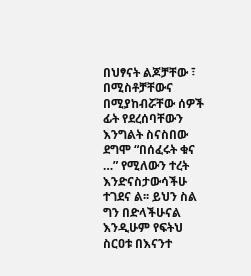በህፃናት ልጆቻቸው ፣ በሚስቶቻቸውና በሚያከብሯቸው ሰዎች ፊት የደረሰባቸውን እንግልት ስናስበው ደግሞ “በሰፈሩት ቁና …” የሚለውን ተረት እንድናስታውሳችሁ ተገደና ል፡፡ ይህን ስል ግን በድላችሁናል እንዲሁም የፍትህ ስርዐቱ በእናንተ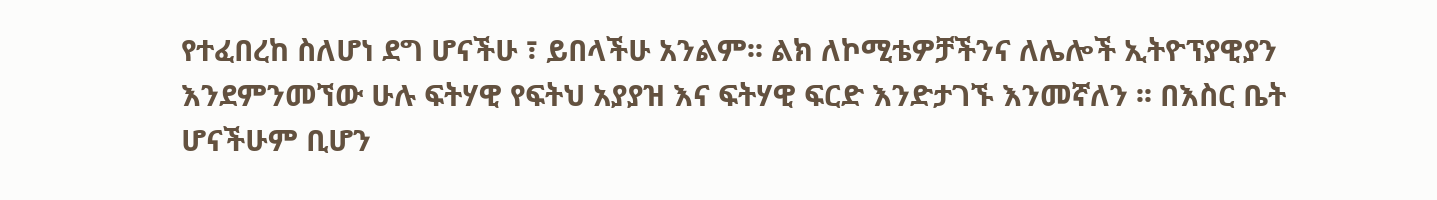የተፈበረከ ስለሆነ ደግ ሆናችሁ ፣ ይበላችሁ አንልም፡፡ ልክ ለኮሚቴዎቻችንና ለሌሎች ኢትዮፕያዊያን እንደምንመኘው ሁሉ ፍትሃዊ የፍትህ አያያዝ እና ፍትሃዊ ፍርድ እንድታገኙ እንመኛለን ፡፡ በእስር ቤት ሆናችሁም ቢሆን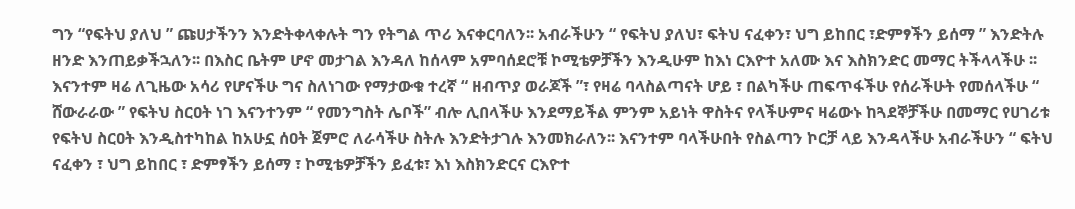ግን “የፍትህ ያለህ ” ጩሀታችንን እንድትቀላቀሉት ግን የትግል ጥሪ እናቀርባለን፡፡ አብራችሁን “ የፍትህ ያለህ፣ ፍትህ ናፈቀን፣ ህግ ይከበር ፣ድምፃችን ይሰማ ” እንድትሉ ዘንድ እንጠይቃችኋለን፡፡ በእስር ቤትም ሆኖ መታገል እንዳለ ከሰላም አምባሰደሮቹ ኮሚቴዎቻችን እንዲሁም ከእነ ርእዮተ አለሙ እና እስክንድር መማር ትችላላችሁ ፡፡
እናንተም ዛሬ ለጊዜው አሳሪ የሆናችሁ ግና ስለነገው የማታውቁ ተረኛ “ ዘብጥያ ወራጆች ”፣ የዛሬ ባላስልጣናት ሆይ ፣ በልካችሁ ጠፍጥፋችሁ የሰራችሁት የመሰላችሁ “ ሸውራራው ” የፍትህ ስርዐት ነገ እናንተንም “ የመንግስት ሌቦች” ብሎ ሊበላችሁ እንደማይችል ምንም አይነት ዋስትና የላችሁምና ዛሬውኑ ከጓደኞቻችሁ በመማር የሀገሪቱ የፍትህ ስርዐት እንዲስተካከል ከአሁኗ ሰዐት ጀምሮ ለራሳችሁ ስትሉ እንድትታገሉ እንመክራለን፡፡ እናንተም ባላችሁበት የስልጣን ኮርቻ ላይ እንዳላችሁ አብራችሁን “ ፍትህ ናፈቀን ፣ ህግ ይከበር ፣ ድምፃችን ይሰማ ፣ ኮሚቴዎቻችን ይፈቱ፣ እነ እስክንድርና ርእዮተ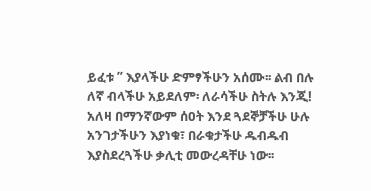ይፈቱ ” እያላችሁ ድምፃችሁን አሰሙ፡፡ ልብ በሉ ለኛ ብላችሁ አይደለም፡ ለራሳችሁ ስትሉ እንጂ! አለዛ በማንኛውም ሰዐት እንደ ጓደኞቻችሁ ሁሉ አንገታችሁን እያነቁ፣ በራቁታችሁ ዱብዱብ እያስደረጓችሁ ቃሊቲ መውረዳቸሁ ነው፡፡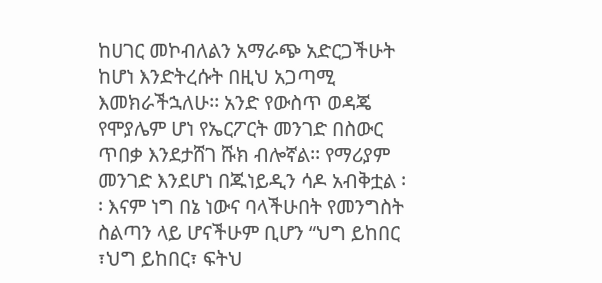ከሀገር መኮብለልን አማራጭ አድርጋችሁት ከሆነ እንድትረሱት በዚህ አጋጣሚ እመክራችኋለሁ፡፡ አንድ የውስጥ ወዳጄ የሞያሌም ሆነ የኤርፖርት መንገድ በስውር ጥበቃ እንደታሸገ ሹክ ብሎኛል፡፡ የማሪያም መንገድ እንደሆነ በጁነይዲን ሳዶ አብቅቷል ፡፡ እናም ነግ በኔ ነውና ባላችሁበት የመንግስት ስልጣን ላይ ሆናችሁም ቢሆን “ህግ ይከበር ፣ህግ ይከበር፣ ፍትህ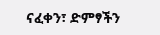ናፈቀን፣ ድምፃችን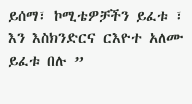ይሰማ፣ ኮሚቴዎቻችን ይፈቱ ፣ እን እስክንድርና ርእዮተ አለሙ ይፈቱ በሉ ”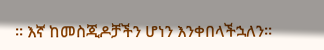፡፡ እኛ ከመስጂዶቻችን ሆነን እንቀበላችኋለን፡፡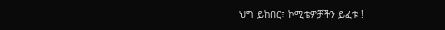ህግ ይከበር፣ ኮሚቴዎቻችን ይፈቱ !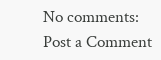No comments:
Post a Comment